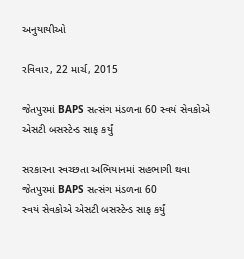અનુયાયીઓ

રવિવાર, 22 માર્ચ, 2015

જેતપુરમાં BAPS સત્સંગ મંડળના 60 સ્વયં સેવકોએ એસટી બસસ્ટેન્ડ સાફ કર્યું

સરકારના સ્વચ્છતા અભિયાનમાં સહભાગી થવા
જેતપુરમાં BAPS સત્સંગ મંડળના 60
સ્વયં સેવકોએ એસટી બસસ્ટેન્ડ સાફ કર્યું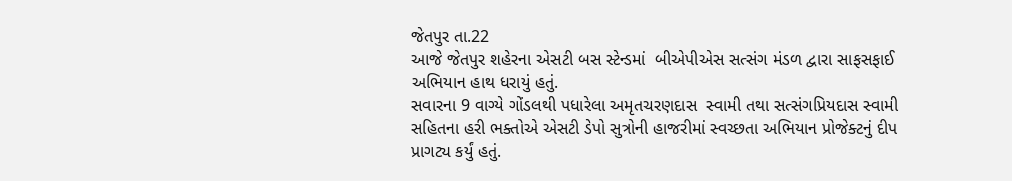જેતપુર તા.22
આજે જેતપુર શહેરના એસટી બસ સ્ટેન્ડમાં  બીએપીએસ સત્સંગ મંડળ દ્વારા સાફસફાઈ અભિયાન હાથ ધરાયું હતું.
સવારના 9 વાગ્યે ગોંડલથી પધારેલા અમૃતચરણદાસ  સ્વામી તથા સત્સંગપ્રિયદાસ સ્વામી સહિતના હરી ભક્તોએ એસટી ડેપો સુત્રોની હાજરીમાં સ્વચ્છતા અભિયાન પ્રોજેક્ટનું દીપ પ્રાગટ્ય કર્યું હતું.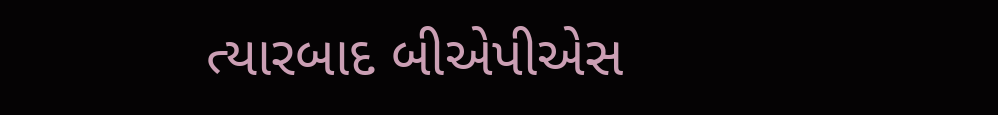ત્યારબાદ બીએપીએસ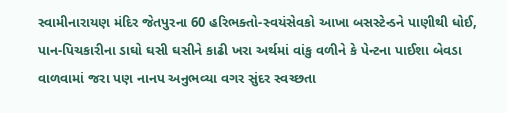સ્વામીનારાયણ મંદિર જેતપુરના 60 હરિભક્તો-સ્વયંસેવકો આખા બસસ્ટેન્ડને પાણીથી ધોઈ, પાન-પિચકારીના ડાઘો ઘસી ઘસીને કાઢી ખરા અર્થમાં વાંકુ વળીને કે પેન્ટના પાઈશા બેવડા વાળવામાં જરા પણ નાનપ અનુભવ્યા વગર સુંદર સ્વચ્છતા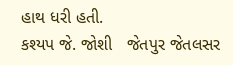હાથ ધરી હતી.
કશ્યપ જે. જોશી   જેતપુર જેતલસર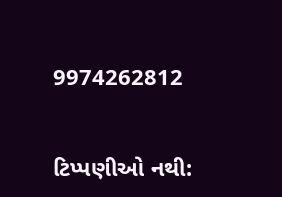9974262812


ટિપ્પણીઓ નથી: